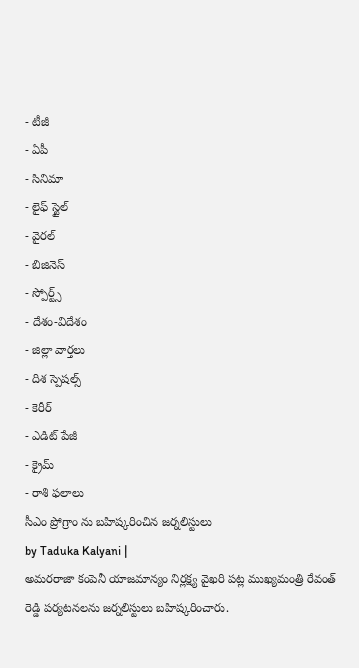- టీజీ
- ఏపీ
- సినిమా
- లైఫ్ స్టైల్
- వైరల్
- బిజినెస్
- స్పోర్ట్స్
- దేశం-విదేశం
- జిల్లా వార్తలు
- దిశ స్పెషల్స్
- కెరీర్
- ఎడిట్ పేజీ
- క్రైమ్
- రాశి ఫలాలు
సీఎం ప్రోగ్రాం ను బహిష్కరించిన జర్నలిస్టులు
by Taduka Kalyani |
అమరరాజా కంపెనీ యాజమాన్యం నిర్లక్ష్య వైఖరి పట్ల ముఖ్యమంత్రి రేవంత్ రెడ్డి పర్యటనలను జర్నలిస్టులు బహిష్కరించారు.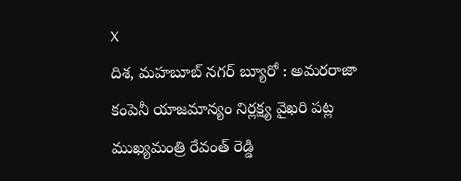X
దిశ, మహబూబ్ నగర్ బ్యూరో : అమరరాజా కంపెనీ యాజమాన్యం నిర్లక్ష్య వైఖరి పట్ల ముఖ్యమంత్రి రేవంత్ రెడ్డి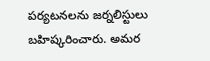పర్యటనలను జర్నలిస్టులు బహిష్కరించారు. అమర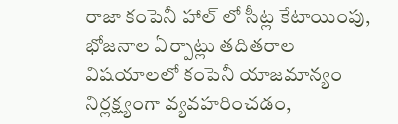రాజా కంపెనీ హాల్ లో సీట్ల కేటాయింపు, భోజనాల ఏర్పాట్లు తదితరాల విషయాలలో కంపెనీ యాజమాన్యం నిర్లక్ష్యంగా వ్యవహరించడం,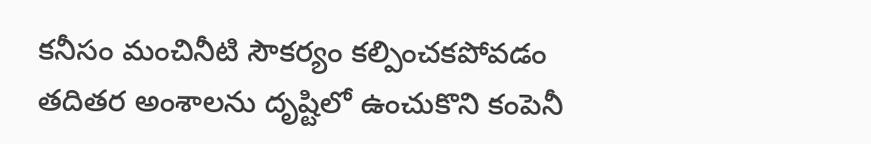కనీసం మంచినీటి సౌకర్యం కల్పించకపోవడం తదితర అంశాలను దృష్టిలో ఉంచుకొని కంపెనీ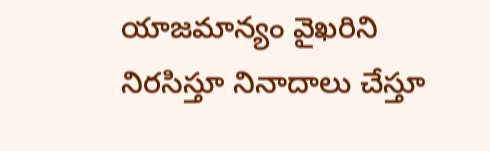యాజమాన్యం వైఖరిని నిరసిస్తూ నినాదాలు చేస్తూ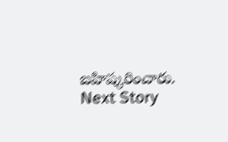బహిష్కరించారు.
Next Story